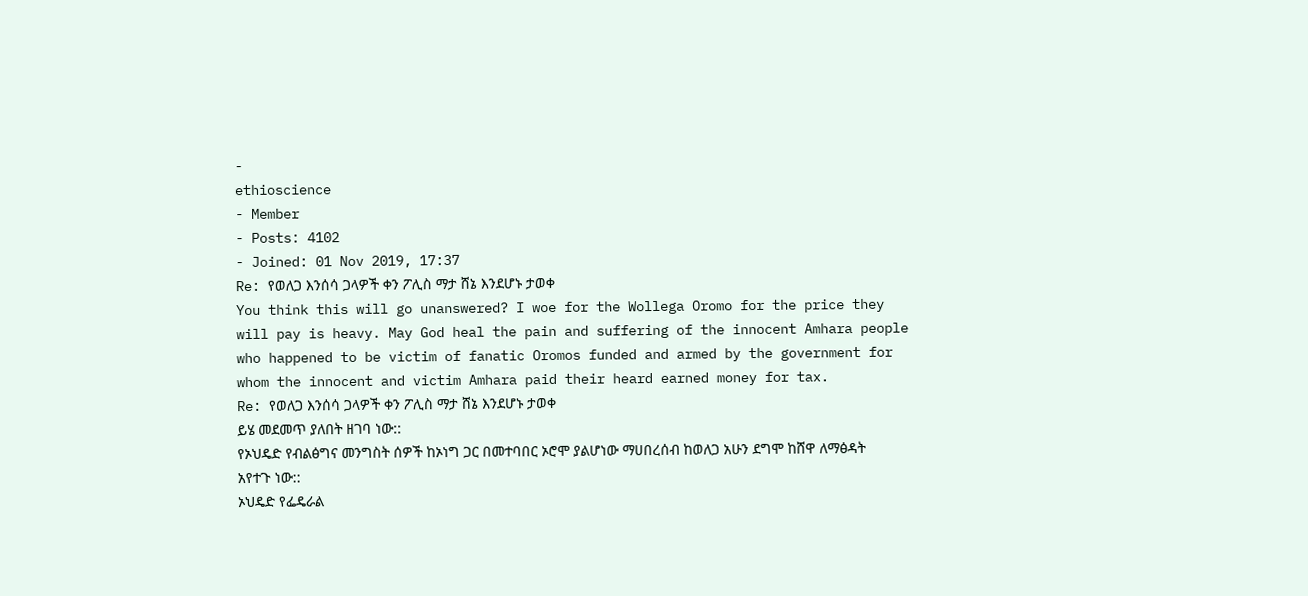-
ethioscience
- Member
- Posts: 4102
- Joined: 01 Nov 2019, 17:37
Re: የወለጋ እንሰሳ ጋላዎች ቀን ፖሊስ ማታ ሸኔ እንደሆኑ ታወቀ
You think this will go unanswered? I woe for the Wollega Oromo for the price they will pay is heavy. May God heal the pain and suffering of the innocent Amhara people who happened to be victim of fanatic Oromos funded and armed by the government for whom the innocent and victim Amhara paid their heard earned money for tax.
Re: የወለጋ እንሰሳ ጋላዎች ቀን ፖሊስ ማታ ሸኔ እንደሆኑ ታወቀ
ይሄ መደመጥ ያለበት ዘገባ ነው::
የኦህዴድ የብልፅግና መንግስት ሰዎች ከኦነግ ጋር በመተባበር ኦሮሞ ያልሆነው ማሀበረሰብ ከወለጋ አሁን ደግሞ ከሸዋ ለማፅዳት አየተጉ ነው::
ኦህዴድ የፌዴራል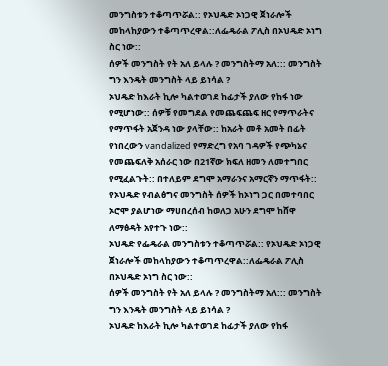መንግስቱን ተቆጣጥሯል:: የኦህዴድ ኦነጋዊ ጀነራሎች መከላከያውን ተቆጣጥረዋል::ለፌዴራል ፖሊስ በኦህዴድ ኦነግ ስር ነው::
ሰዎች መንግስት የት አለ ይላሉ ? መንግስትማ አለ::: መንግስት ግን እንዴት መንግስት ላይ ይነሳል ?
ኦህዴድ ከእራት ኪሎ ካልተወገደ ከፊታች ያለው የከፋ ነው የሚሆነው:: ሰዎቹ የመግደል የመጨፍጨፍ ዘር የማጥራትና የማጥፋት አጀንዳ ነው ያላቸው:: ከአራት መቶ አመት በፊት የነበረውን vandalized የማድረግ የአባ ገዳዎች የጭካኔና የመጨፍለቅ አሰራር ነው በ21ኛው ክፍለ ዘመን ለመተግበር የሚፈልጉት:: በተለይም ደግሞ አማራንና አማርኛን ማጥፋት::
የኦህዴድ የብልፅግና መንግስት ሰዎች ከኦነግ ጋር በመተባበር ኦሮሞ ያልሆነው ማሀበረሰብ ከወለጋ አሁን ደግሞ ከሸዋ ለማፅዳት አየተጉ ነው::
ኦህዴድ የፌዴራል መንግስቱን ተቆጣጥሯል:: የኦህዴድ ኦነጋዊ ጀነራሎች መከላከያውን ተቆጣጥረዋል::ለፌዴራል ፖሊስ በኦህዴድ ኦነግ ስር ነው::
ሰዎች መንግስት የት አለ ይላሉ ? መንግስትማ አለ::: መንግስት ግን እንዴት መንግስት ላይ ይነሳል ?
ኦህዴድ ከእራት ኪሎ ካልተወገደ ከፊታች ያለው የከፋ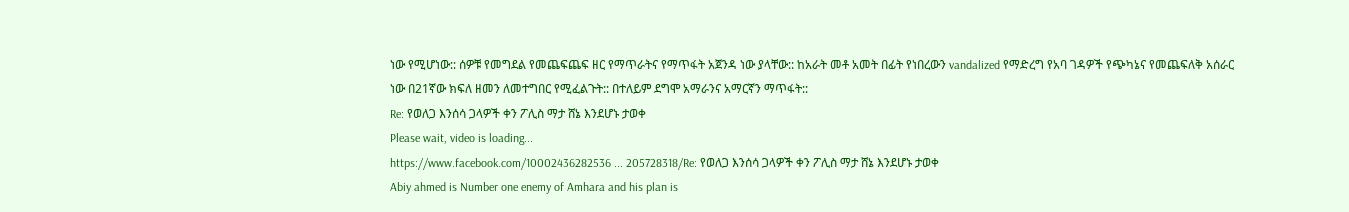ነው የሚሆነው:: ሰዎቹ የመግደል የመጨፍጨፍ ዘር የማጥራትና የማጥፋት አጀንዳ ነው ያላቸው:: ከአራት መቶ አመት በፊት የነበረውን vandalized የማድረግ የአባ ገዳዎች የጭካኔና የመጨፍለቅ አሰራር ነው በ21ኛው ክፍለ ዘመን ለመተግበር የሚፈልጉት:: በተለይም ደግሞ አማራንና አማርኛን ማጥፋት::
Re: የወለጋ እንሰሳ ጋላዎች ቀን ፖሊስ ማታ ሸኔ እንደሆኑ ታወቀ
Please wait, video is loading...
https://www.facebook.com/10002436282536 ... 205728318/Re: የወለጋ እንሰሳ ጋላዎች ቀን ፖሊስ ማታ ሸኔ እንደሆኑ ታወቀ
Abiy ahmed is Number one enemy of Amhara and his plan is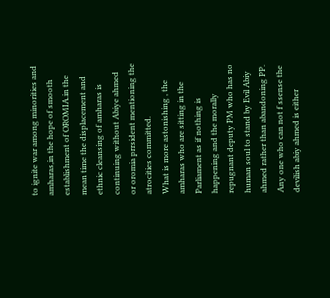to ignite war among minorities and amharas,in the hope of smooth establishment of OROMIA.in the mean time the displacement and ethnic cleansing of amharas is continuing without Abiye ahmed or oromia prrsident mentioning the atrocities committed.
What is more astonishing , the amharas who are sitting in the Parliament as if nothing is happening and the morally repugnant deputy PM who has no human soul to stand by Evil Abiy ahmed rather than abandoning PP.
Any one who can not f ssense the devilish abiy ahmed is either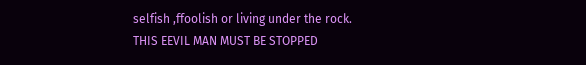selfish ,ffoolish or living under the rock.
THIS EEVIL MAN MUST BE STOPPED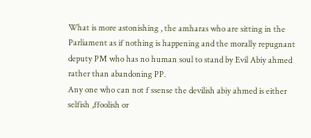What is more astonishing , the amharas who are sitting in the Parliament as if nothing is happening and the morally repugnant deputy PM who has no human soul to stand by Evil Abiy ahmed rather than abandoning PP.
Any one who can not f ssense the devilish abiy ahmed is either selfish ,ffoolish or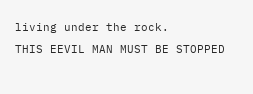living under the rock.
THIS EEVIL MAN MUST BE STOPPED